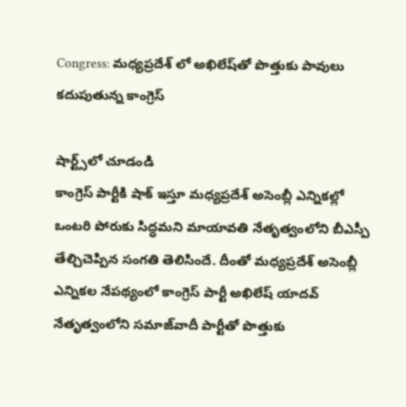Congress: మధ్యప్రదేశ్ లో అఖిలేష్‌తో పొత్తుకు పావులు కదుపుతున్న కాంగ్రెస్

షార్ట్స్‌లో చూడండి
కాంగ్రెస్‌ పార్టీకి షాక్‌ ఇస్తూ మధ్యప్రదేశ్‌ అసెంబ్లీ ఎన్నికల్లో ఒంటరి పోరుకు సిద్ధమని మాయావతి నేతృత్వంలోని బీఎస్పీ తేల్చిచెప్పిన సంగతి తెలిసిందే. దీంతో మధ్యప్రదేశ్ అసెంబ్లీ ఎన్నికల నేపథ్యంలో కాంగ్రెస్ పార్టీ అఖిలేష్ యాదవ్ నేతృత్వంలోని సమాజ్‌వాదీ పార్టీతో పొత్తుకు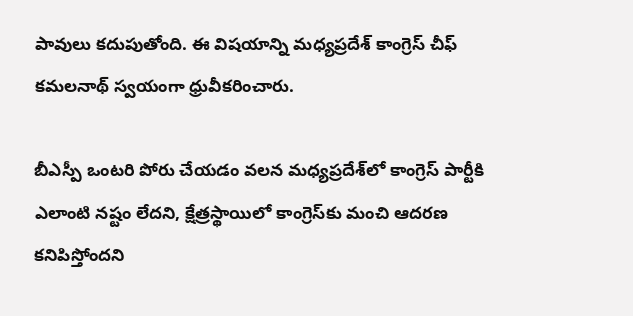పావులు కదుపుతోంది. ఈ విషయాన్ని మధ్యప్రదేశ్ కాంగ్రెస్ చీఫ్ కమలనాథ్ స్వయంగా ధ్రువీకరించారు.

బీఎస్పీ ఒంటరి పోరు చేయడం వలన మధ్యప్రదేశ్‌లో కాంగ్రెస్ పార్టీకి ఎలాంటి నష్టం లేదని, క్షేత్రస్థాయిలో కాంగ్రెస్‌కు మంచి ఆదరణ కనిపిస్తోందని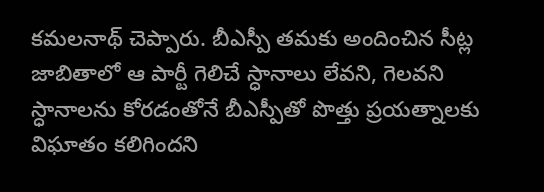కమలనాథ్ చెప్పారు. బీఎస్పీ తమకు అందించిన సీట్ల జాబితాలో ఆ పార్టీ గెలిచే స్ధానాలు లేవని, గెలవని స్ధానాలను కోరడంతోనే బీఎస్పీతో పొత్తు ప్రయత్నాలకు విఘాతం కలిగిందని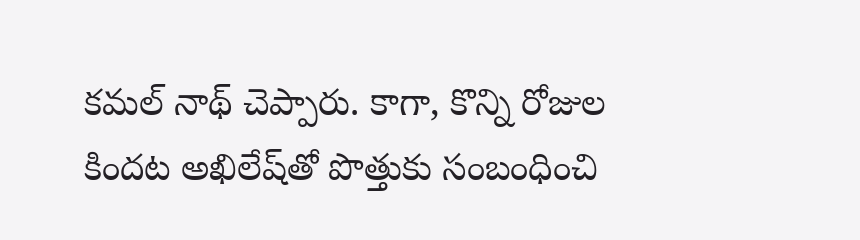కమల్‌ నాథ్ చెప్పారు. కాగా, కొన్ని రోజుల కిందట అఖిలేష్‌తో పొత్తుకు సంబంధించి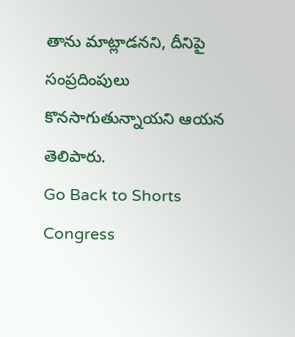తాను మాట్లాడనని, దీనిపై సంప్రదింపులు కొనసాగుతున్నాయని ఆయన తెలిపారు.
Go Back to Shorts
Congress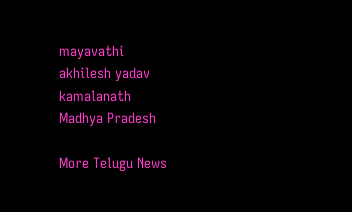mayavathi
akhilesh yadav
kamalanath
Madhya Pradesh

More Telugu News